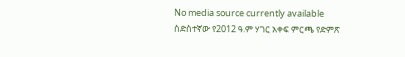No media source currently available
ስድስተኛው የ2012 ዓ.ም ሃገር አቀፍ ምርጫ የድምጽ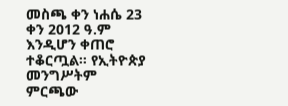መስጫ ቀን ነሐሴ 23 ቀን 2012 ዓ.ም እንዲሆን ቀጠሮ ተቆርጧል። የኢትዮጵያ መንግሥትም ምርጫው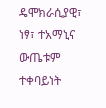ዴሞክራሲያዊ፣ ነፃ፣ ተአማኒና ውጤቱም ተቀባይነት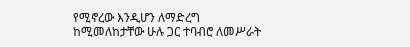የሚኖረው እንዲሆን ለማድረግ ከሚመለከታቸው ሁሉ ጋር ተባብሮ ለመሥራት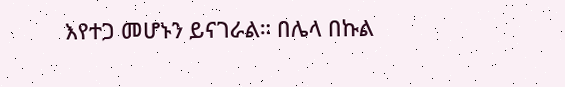እየተጋ መሆኑን ይናገራል። በሌላ በኩል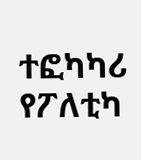ተፎካካሪ የፖለቲካ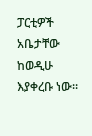ፓርቲዎች አቤታቸው ከወዲሁ እያቀረቡ ነው።